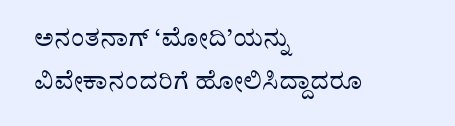ಅನಂತನಾಗ್ ‘ಮೋದಿ’ಯನ್ನು ವಿವೇಕಾನಂದರಿಗೆ ಹೋಲಿಸಿದ್ದಾದರೂ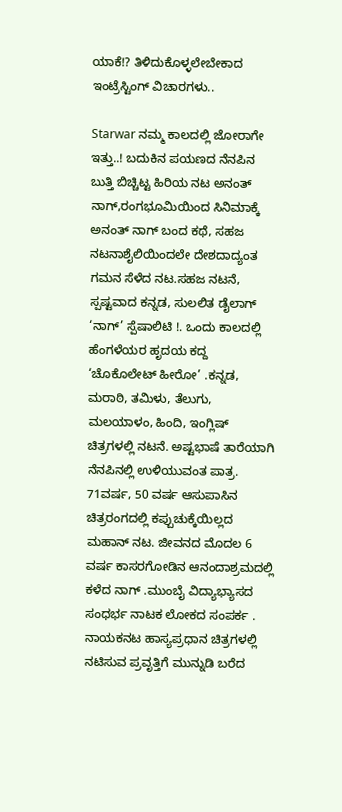ಯಾಕೆ!? ತಿಳಿದುಕೊಳ್ಳಲೇಬೇಕಾದ ಇಂಟ್ರೆಸ್ಟಿಂಗ್ ವಿಚಾರಗಳು..

Starwar ನಮ್ಮ ಕಾಲದಲ್ಲಿ ಜೋರಾಗೇ ಇತ್ತು..! ಬದುಕಿನ ಪಯಣದ ನೆನಪಿನ ಬುತ್ತಿ ಬಿಚ್ಚಿಟ್ಟ ಹಿರಿಯ ನಟ ಅನಂತ್ ನಾಗ್,ರಂಗಭೂಮಿಯಿಂದ ಸಿನಿಮಾಕ್ಕೆ ಅನಂತ್ ನಾಗ್ ಬಂದ ಕಥೆ, ಸಹಜ ನಟನಾಶೈಲಿಯಿಂದಲೇ ದೇಶದಾದ್ಯಂತ ಗಮನ ಸೆಳೆದ ನಟ.ಸಹಜ ನಟನೆ, ಸ್ಪಷ್ಟವಾದ ಕನ್ನಡ, ಸುಲಲಿತ ಡೈಲಾಗ್ ‘ನಾಗ್’ ಸ್ಪೆಷಾಲಿಟಿ !. ಒಂದು ಕಾಲದಲ್ಲಿ ಹೆಂಗಳೆಯರ ಹೃದಯ ಕದ್ದ ‘ಚೊಕೊಲೇಟ್ ಹೀರೋ’ .ಕನ್ನಡ, ಮರಾಠಿ, ತಮಿಳು, ತೆಲುಗು, ಮಲಯಾಳಂ, ಹಿಂದಿ, ಇಂಗ್ಲಿಷ್ ಚಿತ್ರಗಳಲ್ಲಿ ನಟನೆ. ಅಷ್ಟಭಾಷೆ ತಾರೆಯಾಗಿ ನೆನಪಿನಲ್ಲಿ ಉಳಿಯುವಂತ ಪಾತ್ರ. 71ವರ್ಷ, 50 ವರ್ಷ ಆಸುಪಾಸಿನ ಚಿತ್ರರಂಗದಲ್ಲಿ ಕಪ್ಪುಚುಕ್ಕೆಯಿಲ್ಲದ ಮಹಾನ್ ನಟ. ಜೀವನದ ಮೊದಲ 6 ವರ್ಷ ಕಾಸರಗೋಡಿನ ಆನಂದಾಶ್ರಮದಲ್ಲಿ ಕಳೆದ ನಾಗ್ .ಮುಂಬೈ ವಿದ್ಯಾಭ್ಯಾಸದ ಸಂಧರ್ಭ ನಾಟಕ ಲೋಕದ ಸಂಪರ್ಕ . ನಾಯಕನಟ ಹಾಸ್ಯಪ್ರಧಾನ ಚಿತ್ರಗಳಲ್ಲಿ ನಟಿಸುವ ಪ್ರವೃತ್ತಿಗೆ ಮುನ್ನುಡಿ ಬರೆದ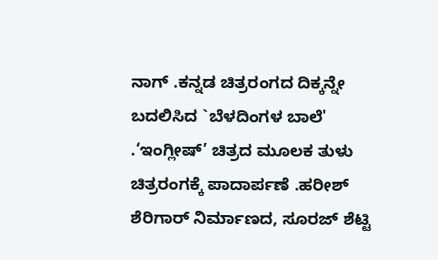ನಾಗ್ .ಕನ್ನಡ ಚಿತ್ರರಂಗದ ದಿಕ್ಕನ್ನೇ ಬದಲಿಸಿದ `ಬೆಳದಿಂಗಳ ಬಾಲೆ' .‘ಇಂಗ್ಲೀಷ್’ ಚಿತ್ರದ ಮೂಲಕ ತುಳು ಚಿತ್ರರಂಗಕ್ಕೆ ಪಾದಾರ್ಪಣೆ .ಹರೀಶ್ ಶೆರಿಗಾರ್ ನಿರ್ಮಾಣದ, ಸೂರಜ್ ಶೆಟ್ಟಿ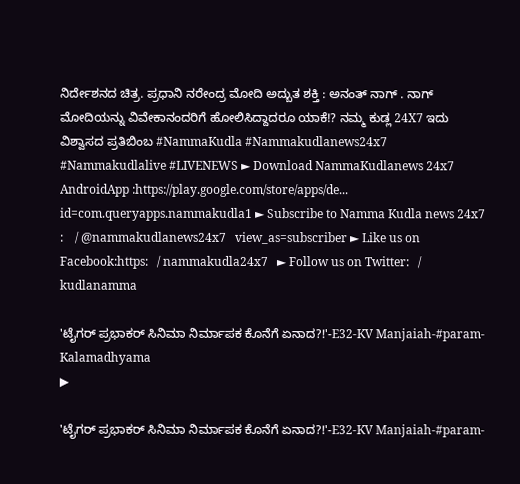ನಿರ್ದೇಶನದ ಚಿತ್ರ. ಪ್ರಧಾನಿ ನರೇಂದ್ರ ಮೋದಿ ಅದ್ಬುತ ಶಕ್ತಿ : ಅನಂತ್ ನಾಗ್ . ನಾಗ್ ಮೋದಿಯನ್ನು ವಿವೇಕಾನಂದರಿಗೆ ಹೋಲಿಸಿದ್ದಾದರೂ ಯಾಕೆ!? ನಮ್ಮ ಕುಡ್ಲ 24X7 ಇದು ವಿಶ್ವಾಸದ ಪ್ರತಿಬಿಂಬ #NammaKudla #Nammakudlanews24x7 #Nammakudlalive #LIVENEWS ► Download NammaKudlanews 24x7 AndroidApp :https://play.google.com/store/apps/de... id=com.queryapps.nammakudla1 ► Subscribe to Namma Kudla news 24x7 :    / @nammakudlanews24x7   view_as=subscriber ► Like us on Facebook:https:   / nammakudla24x7   ► Follow us on Twitter:   / kudlanamma

'ಟೈಗರ್ ಪ್ರಭಾಕರ್ ಸಿನಿಮಾ ನಿರ್ಮಾಪಕ ಕೊನೆಗೆ ಏನಾದ?!'-E32-KV Manjaiah-#param-Kalamadhyama
▶

'ಟೈಗರ್ ಪ್ರಭಾಕರ್ ಸಿನಿಮಾ ನಿರ್ಮಾಪಕ ಕೊನೆಗೆ ಏನಾದ?!'-E32-KV Manjaiah-#param-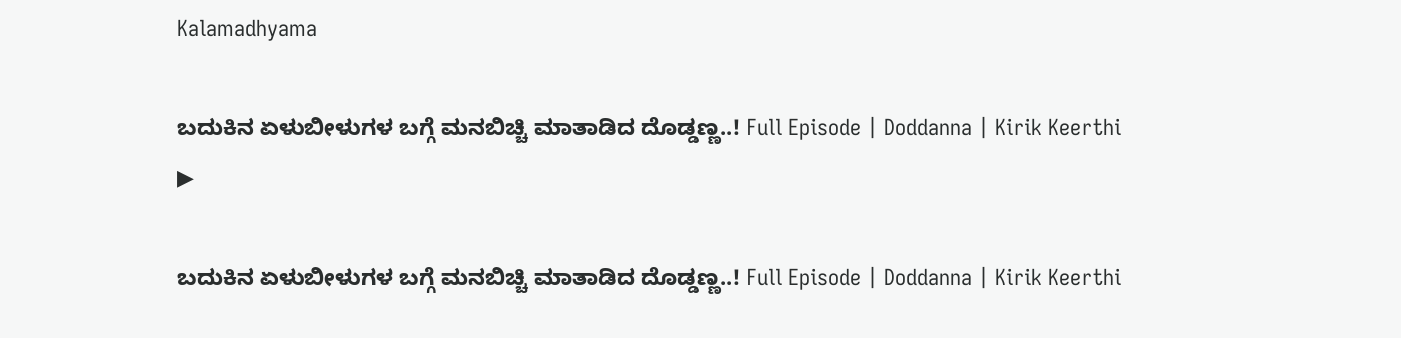Kalamadhyama

ಬದುಕಿನ ಏಳುಬೀಳುಗಳ ಬಗ್ಗೆ ಮನಬಿಚ್ಚಿ ಮಾತಾಡಿದ ದೊಡ್ಡಣ್ಣ..! Full Episode | Doddanna | Kirik Keerthi
▶

ಬದುಕಿನ ಏಳುಬೀಳುಗಳ ಬಗ್ಗೆ ಮನಬಿಚ್ಚಿ ಮಾತಾಡಿದ ದೊಡ್ಡಣ್ಣ..! Full Episode | Doddanna | Kirik Keerthi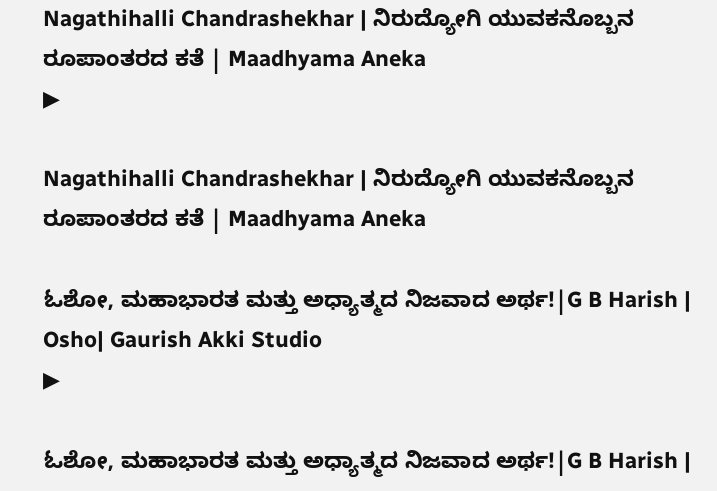Nagathihalli Chandrashekhar | ನಿರುದ್ಯೋಗಿ ಯುವಕನೊಬ್ಬನ ರೂಪಾಂತರದ ಕತೆ | Maadhyama Aneka
▶

Nagathihalli Chandrashekhar | ನಿರುದ್ಯೋಗಿ ಯುವಕನೊಬ್ಬನ ರೂಪಾಂತರದ ಕತೆ | Maadhyama Aneka

ಓಶೋ, ಮಹಾಭಾರತ ಮತ್ತು ಅಧ್ಯಾತ್ಮದ ನಿಜವಾದ ಅರ್ಥ!|G B Harish | Osho| Gaurish Akki Studio
▶

ಓಶೋ, ಮಹಾಭಾರತ ಮತ್ತು ಅಧ್ಯಾತ್ಮದ ನಿಜವಾದ ಅರ್ಥ!|G B Harish |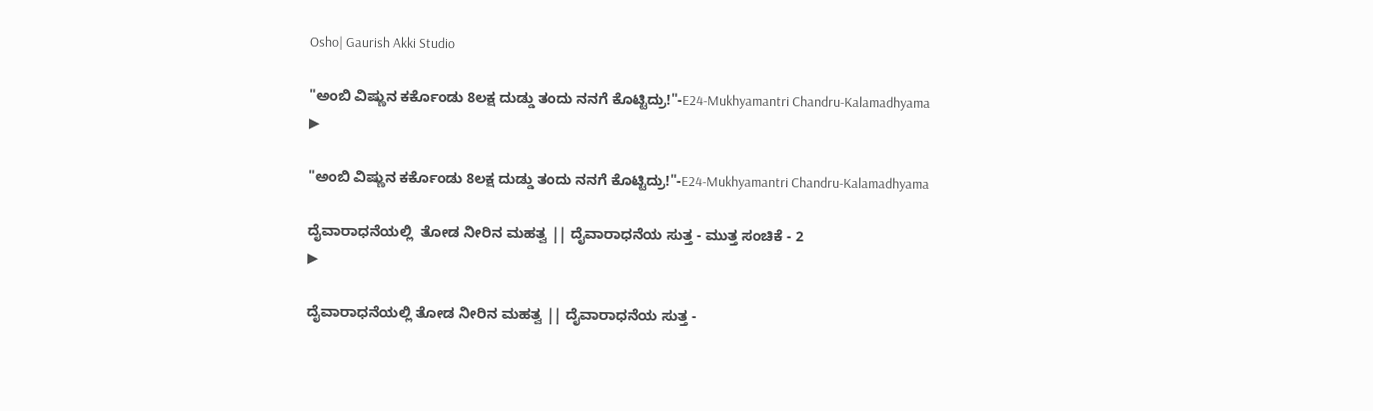Osho| Gaurish Akki Studio

"ಅಂಬಿ ವಿಷ್ಣುನ ಕರ್ಕೊಂಡು 8ಲಕ್ಷ ದುಡ್ಡು ತಂದು ನನಗೆ ಕೊಟ್ಟಿದ್ರು!"-E24-Mukhyamantri Chandru-Kalamadhyama
▶

"ಅಂಬಿ ವಿಷ್ಣುನ ಕರ್ಕೊಂಡು 8ಲಕ್ಷ ದುಡ್ಡು ತಂದು ನನಗೆ ಕೊಟ್ಟಿದ್ರು!"-E24-Mukhyamantri Chandru-Kalamadhyama

ದೈವಾರಾಧನೆಯಲ್ಲಿ  ತೋಡ ನೀರಿನ ಮಹತ್ವ || ದೈವಾರಾಧನೆಯ ಸುತ್ತ - ಮುತ್ತ ಸಂಚಿಕೆ - 2
▶

ದೈವಾರಾಧನೆಯಲ್ಲಿ ತೋಡ ನೀರಿನ ಮಹತ್ವ || ದೈವಾರಾಧನೆಯ ಸುತ್ತ -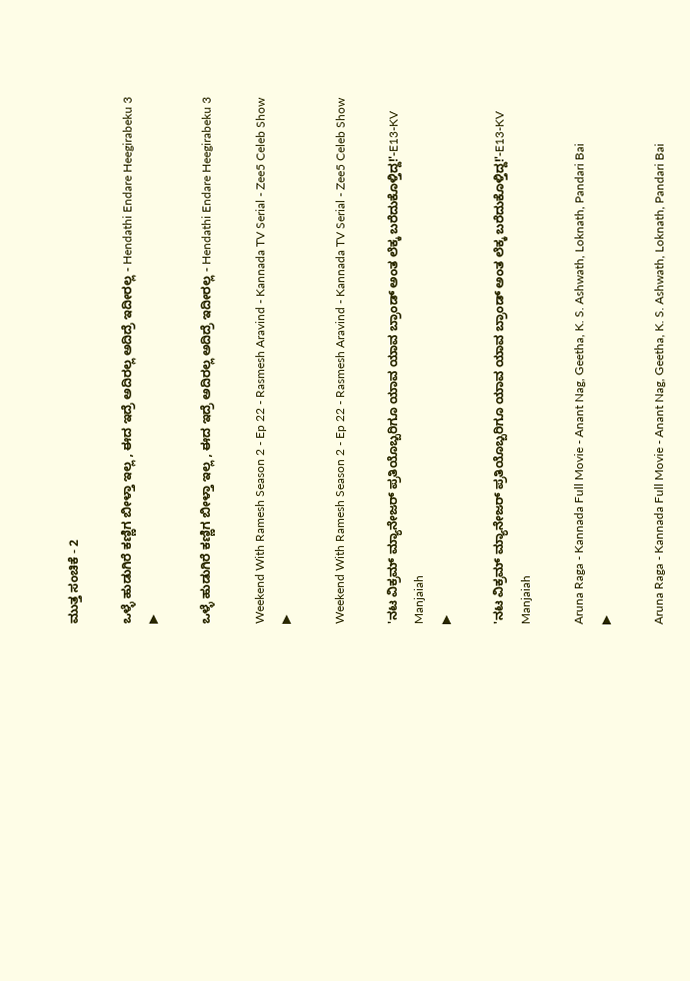ಮುತ್ತ ಸಂಚಿಕೆ - 2

ಒಳ್ಳೆ ಹುಡುಗಿರೆ ಕಣ್ಣಿಗ ಬೀಳ್ತಾ ಇಲ್ಲ , ಈದ ಇದ್ರೆ ಅದಿರಲ್ಲ ಅದಿದ್ರೆ ಇದೀರಲ್ಲ - Hendathi Endare Heegirabeku 3
▶

ಒಳ್ಳೆ ಹುಡುಗಿರೆ ಕಣ್ಣಿಗ ಬೀಳ್ತಾ ಇಲ್ಲ , ಈದ ಇದ್ರೆ ಅದಿರಲ್ಲ ಅದಿದ್ರೆ ಇದೀರಲ್ಲ - Hendathi Endare Heegirabeku 3

Weekend With Ramesh Season 2 - Ep 22 - Rasmesh Aravind - Kannada TV Serial - Zee5 Celeb Show
▶

Weekend With Ramesh Season 2 - Ep 22 - Rasmesh Aravind - Kannada TV Serial - Zee5 Celeb Show

'ನಟ ವಿಕ್ರಮ್ ಮ್ಯಾನೇಜರ್ ಪ್ರತಿಯೊಬ್ಬರಿಗೂ ಯಾವ ಯಾವ ಬ್ರಾಂಡ್ ಅಂತ ಲೆಕ್ಕ ಬರೆದುಕೊಳ್ತಿದ್ದ!'-E13-KV Manjaiah
▶

'ನಟ ವಿಕ್ರಮ್ ಮ್ಯಾನೇಜರ್ ಪ್ರತಿಯೊಬ್ಬರಿಗೂ ಯಾವ ಯಾವ ಬ್ರಾಂಡ್ ಅಂತ ಲೆಕ್ಕ ಬರೆದುಕೊಳ್ತಿದ್ದ!'-E13-KV Manjaiah

Aruna Raga - Kannada Full Movie - Anant Nag, Geetha, K. S. Ashwath, Loknath, Pandari Bai
▶

Aruna Raga - Kannada Full Movie - Anant Nag, Geetha, K. S. Ashwath, Loknath, Pandari Bai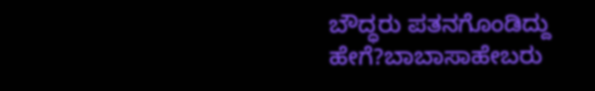ಬೌದ್ಧರು ಪತನಗೊಂಡಿದ್ದು ಹೇಗೆ?ಬಾಬಾಸಾಹೇಬರು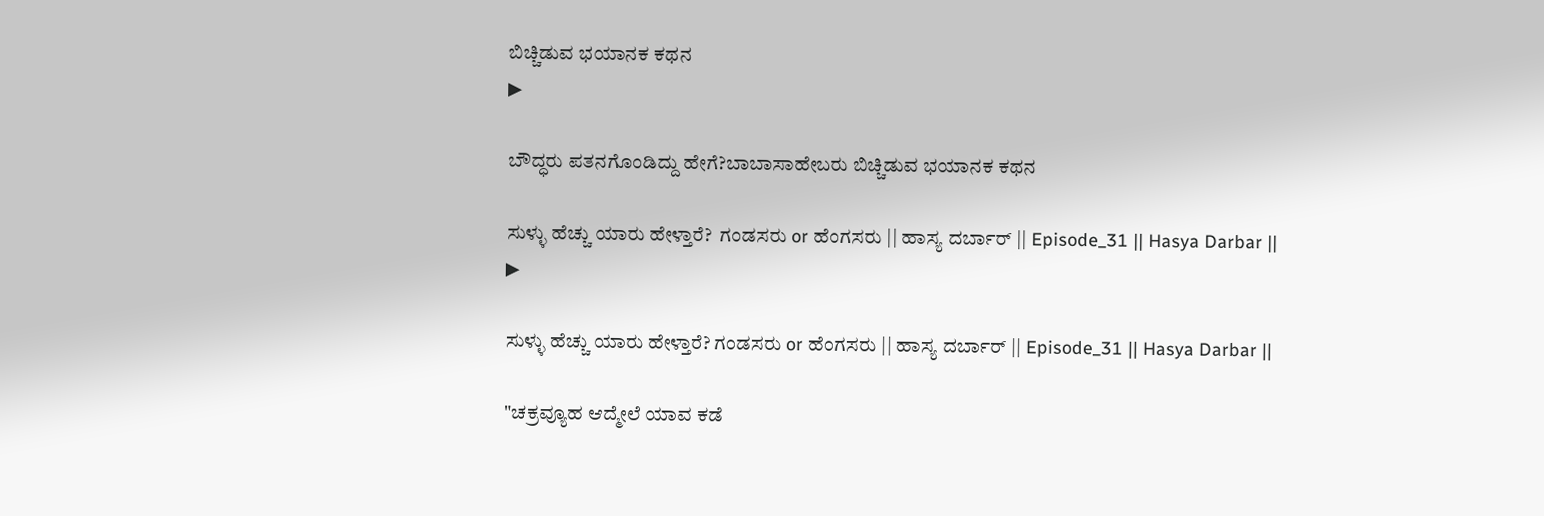ಬಿಚ್ಚಿಡುವ ಭಯಾನಕ ಕಥನ
▶

ಬೌದ್ಧರು ಪತನಗೊಂಡಿದ್ದು ಹೇಗೆ?ಬಾಬಾಸಾಹೇಬರು ಬಿಚ್ಚಿಡುವ ಭಯಾನಕ ಕಥನ

ಸುಳ್ಳು ಹೆಚ್ಚು ಯಾರು ಹೇಳ್ತಾರೆ?  ಗಂಡಸರು or ಹೆಂಗಸರು || ಹಾಸ್ಯ ದರ್ಬಾರ್ || Episode_31 || Hasya Darbar ||
▶

ಸುಳ್ಳು ಹೆಚ್ಚು ಯಾರು ಹೇಳ್ತಾರೆ? ಗಂಡಸರು or ಹೆಂಗಸರು || ಹಾಸ್ಯ ದರ್ಬಾರ್ || Episode_31 || Hasya Darbar ||

"ಚಕ್ರವ್ಯೂಹ ಆದ್ಮೇಲೆ ಯಾವ ಕಡೆ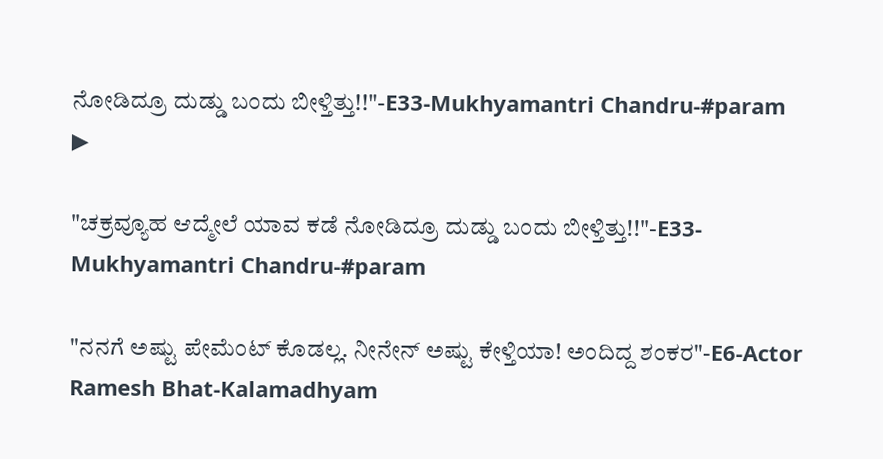ನೋಡಿದ್ರೂ ದುಡ್ಡು ಬಂದು ಬೀಳ್ತಿತ್ತು!!"-E33-Mukhyamantri Chandru-#param
▶

"ಚಕ್ರವ್ಯೂಹ ಆದ್ಮೇಲೆ ಯಾವ ಕಡೆ ನೋಡಿದ್ರೂ ದುಡ್ಡು ಬಂದು ಬೀಳ್ತಿತ್ತು!!"-E33-Mukhyamantri Chandru-#param

"ನನಗೆ ಅಷ್ಟು ಪೇಮೆಂಟ್ ಕೊಡಲ್ಲ. ನೀನೇನ್ ಅಷ್ಟು ಕೇಳ್ತಿಯಾ! ಅಂದಿದ್ದ ಶಂಕರ"-E6-Actor Ramesh Bhat-Kalamadhyam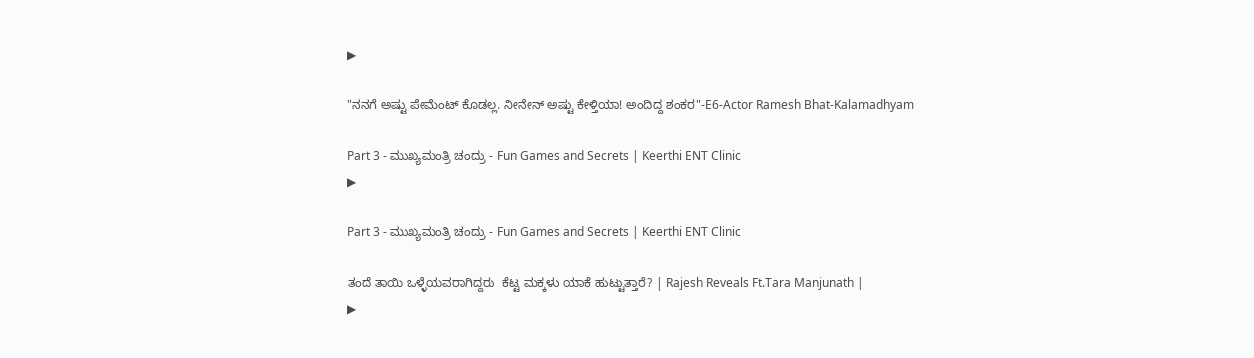▶

"ನನಗೆ ಅಷ್ಟು ಪೇಮೆಂಟ್ ಕೊಡಲ್ಲ. ನೀನೇನ್ ಅಷ್ಟು ಕೇಳ್ತಿಯಾ! ಅಂದಿದ್ದ ಶಂಕರ"-E6-Actor Ramesh Bhat-Kalamadhyam

Part 3 - ಮುಖ್ಯಮಂತ್ರಿ ಚಂದ್ರು - Fun Games and Secrets | Keerthi ENT Clinic
▶

Part 3 - ಮುಖ್ಯಮಂತ್ರಿ ಚಂದ್ರು - Fun Games and Secrets | Keerthi ENT Clinic

ತಂದೆ ತಾಯಿ ಒಳ್ಳೆಯವರಾಗಿದ್ದರು  ಕೆಟ್ಟ ಮಕ್ಕಳು ಯಾಕೆ ಹುಟ್ಟುತ್ತಾರೆ? | Rajesh Reveals Ft.Tara Manjunath |
▶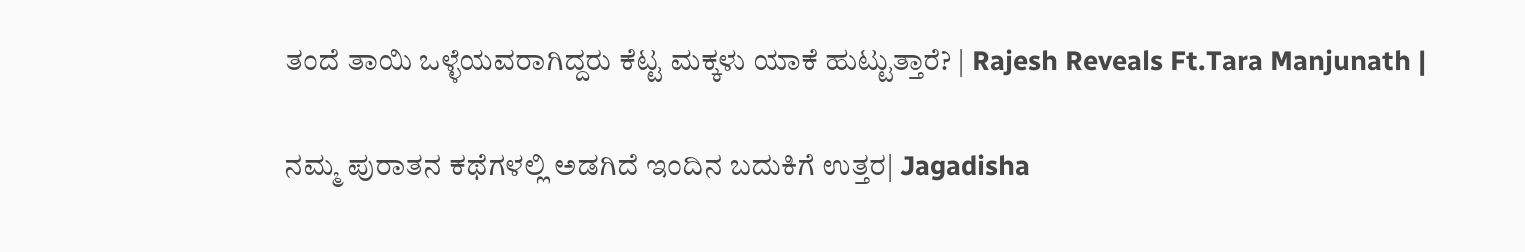ತಂದೆ ತಾಯಿ ಒಳ್ಳೆಯವರಾಗಿದ್ದರು ಕೆಟ್ಟ ಮಕ್ಕಳು ಯಾಕೆ ಹುಟ್ಟುತ್ತಾರೆ? | Rajesh Reveals Ft.Tara Manjunath |

ನಮ್ಮ ಪುರಾತನ ಕಥೆಗಳಲ್ಲಿ ಅಡಗಿದೆ ಇಂದಿನ ಬದುಕಿಗೆ ಉತ್ತರ| Jagadisha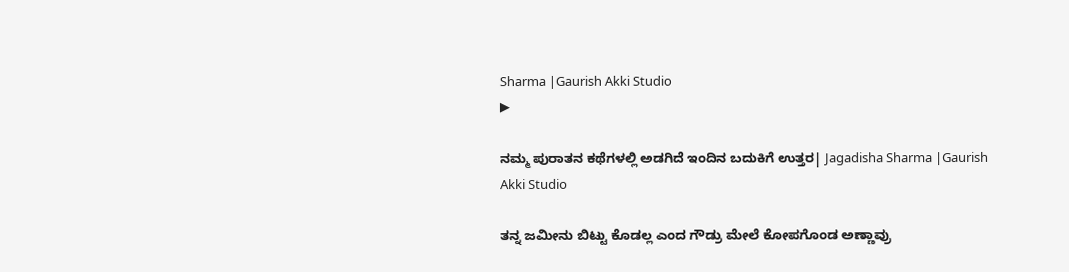Sharma |Gaurish Akki Studio
▶

ನಮ್ಮ ಪುರಾತನ ಕಥೆಗಳಲ್ಲಿ ಅಡಗಿದೆ ಇಂದಿನ ಬದುಕಿಗೆ ಉತ್ತರ| Jagadisha Sharma |Gaurish Akki Studio

ತನ್ನ ಜಮೀನು ಬಿಟ್ಟು ಕೊಡಲ್ಲ ಎಂದ ಗೌಡ್ರು ಮೇಲೆ ಕೋಪಗೊಂಡ ಅಣ್ಣಾವ್ರು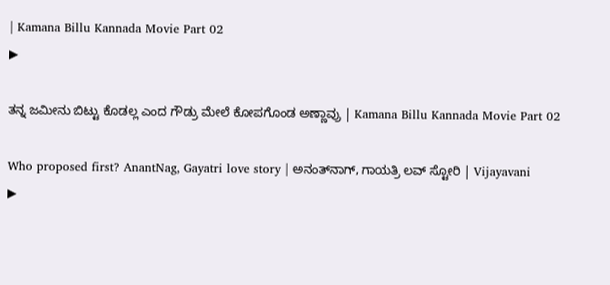| Kamana Billu Kannada Movie Part 02
▶

ತನ್ನ ಜಮೀನು ಬಿಟ್ಟು ಕೊಡಲ್ಲ ಎಂದ ಗೌಡ್ರು ಮೇಲೆ ಕೋಪಗೊಂಡ ಅಣ್ಣಾವ್ರು | Kamana Billu Kannada Movie Part 02

Who proposed first? AnantNag, Gayatri love story | ಅನಂತ್‌ನಾಗ್, ಗಾಯತ್ರಿ ಲವ್ ಸ್ಟೋರಿ | Vijayavani
▶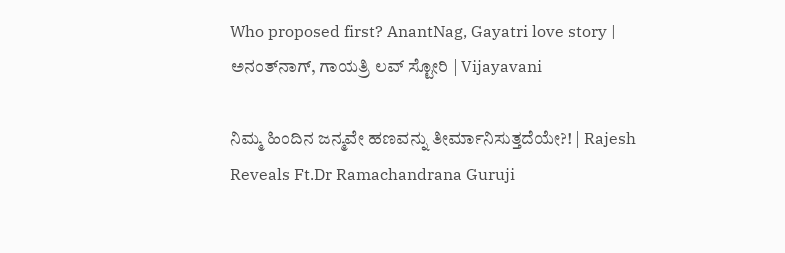Who proposed first? AnantNag, Gayatri love story | ಅನಂತ್‌ನಾಗ್, ಗಾಯತ್ರಿ ಲವ್ ಸ್ಟೋರಿ | Vijayavani

ನಿಮ್ಮ ಹಿಂದಿನ ಜನ್ಮವೇ ಹಣವನ್ನು ತೀರ್ಮಾನಿಸುತ್ತದೆಯೇ?! | Rajesh Reveals Ft.Dr Ramachandrana Guruji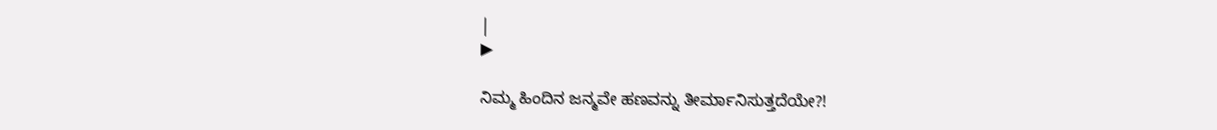|
▶

ನಿಮ್ಮ ಹಿಂದಿನ ಜನ್ಮವೇ ಹಣವನ್ನು ತೀರ್ಮಾನಿಸುತ್ತದೆಯೇ?!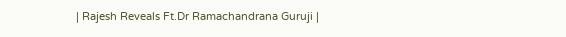| Rajesh Reveals Ft.Dr Ramachandrana Guruji |